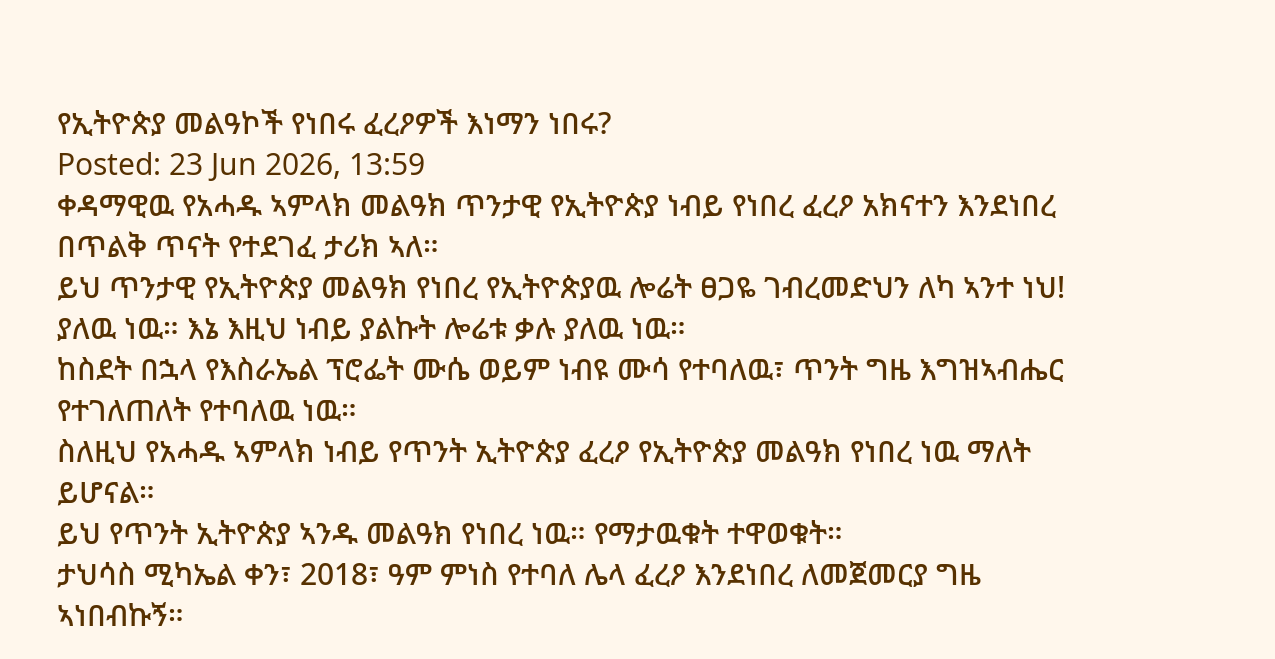የኢትዮጵያ መልዓኮች የነበሩ ፈረዖዎች እነማን ነበሩ?
Posted: 23 Jun 2026, 13:59
ቀዳማዊዉ የአሓዱ ኣምላክ መልዓክ ጥንታዊ የኢትዮጵያ ነብይ የነበረ ፈረዖ አክናተን እንደነበረ በጥልቅ ጥናት የተደገፈ ታሪክ ኣለ።
ይህ ጥንታዊ የኢትዮጵያ መልዓክ የነበረ የኢትዮጵያዉ ሎሬት ፀጋዬ ገብረመድህን ለካ ኣንተ ነህ! ያለዉ ነዉ። እኔ እዚህ ነብይ ያልኩት ሎሬቱ ቃሉ ያለዉ ነዉ።
ከስደት በኋላ የእስራኤል ፕሮፌት ሙሴ ወይም ነብዩ ሙሳ የተባለዉ፣ ጥንት ግዜ እግዝኣብሔር የተገለጠለት የተባለዉ ነዉ።
ስለዚህ የአሓዱ ኣምላክ ነብይ የጥንት ኢትዮጵያ ፈረዖ የኢትዮጵያ መልዓክ የነበረ ነዉ ማለት ይሆናል።
ይህ የጥንት ኢትዮጵያ ኣንዱ መልዓክ የነበረ ነዉ። የማታዉቁት ተዋወቁት።
ታህሳስ ሚካኤል ቀን፣ 2018፣ ዓም ምነስ የተባለ ሌላ ፈረዖ እንደነበረ ለመጀመርያ ግዜ ኣነበብኩኝ።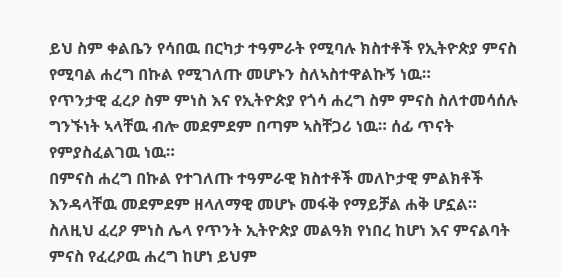ይህ ስም ቀልቤን የሳበዉ በርካታ ተዓምራት የሚባሉ ክስተቶች የኢትዮጵያ ምናስ የሚባል ሐረግ በኩል የሚገለጡ መሆኑን ስለኣስተዋልኩኝ ነዉ።
የጥንታዊ ፈረዖ ስም ምነስ እና የኢትዮጵያ የጎሳ ሐረግ ስም ምናስ ስለተመሳሰሉ ግንኙነት ኣላቸዉ ብሎ መደምደም በጣም ኣስቸጋሪ ነዉ። ሰፊ ጥናት የምያስፈልገዉ ነዉ።
በምናስ ሐረግ በኩል የተገለጡ ተዓምራዊ ክስተቶች መለኮታዊ ምልክቶች እንዳላቸዉ መደምደም ዘላለማዊ መሆኑ መፋቅ የማይቻል ሐቅ ሆኗል።
ስለዚህ ፈረዖ ምነስ ሌላ የጥንት ኢትዮጵያ መልዓክ የነበረ ከሆነ እና ምናልባት ምናስ የፈረዖዉ ሐረግ ከሆነ ይህም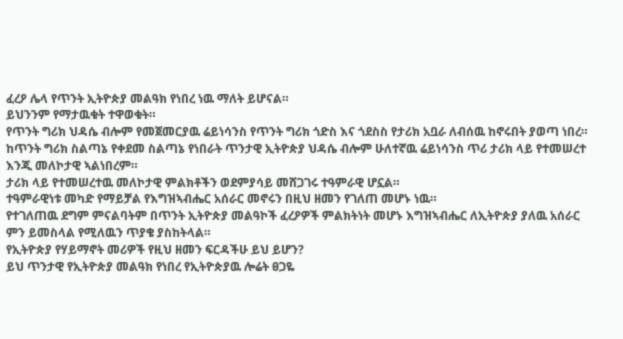ፈረዖ ሌላ የጥንት ኢትዮጵያ መልዓክ የነበረ ነዉ ማለት ይሆናል።
ይህንንም የማታዉቁት ተዋወቁት።
የጥንት ግሪክ ህዳሴ ብሎም የመጀመርያዉ ሬይነሳንስ የጥንት ግሪክ ጎድስ እና ጎደስስ የታሪክ አቧራ ለብሰዉ ከኖሩበት ያወጣ ነበረ።
ከጥንት ግሪክ ስልጣኔ የቀደመ ስልጣኔ የነበራት ጥንታዊ ኢትዮጵያ ህዳሴ ብሎም ሁለተኛዉ ሬይነሳንስ ጥሪ ታሪክ ላይ የተመሠረተ እንጂ መለኮታዊ ኣልነበረም።
ታሪክ ላይ የተመሠረተዉ መለኮታዊ ምልክቶችን ወደምያሳይ መሸጋገሩ ተዓምራዊ ሆኗል።
ተዓምራዊነቱ መካድ የማይቻል የእግዝኣብሔር አሰራር መኖሩን በዚህ ዘመን የገለጠ መሆኑ ነዉ።
የተገለጠዉ ደግም ምናልባትም በጥንት ኢትዮጵያ መልዓኮች ፈረዖዎች ምልክትነት መሆኑ እግዝኣብሔር ለኢትዮጵያ ያለዉ አሰራር ምን ይመስላል የሚለዉን ጥያቄ ያስከትላል።
የኢትዮጵያ የሃይማኖት መሪዎች የዚህ ዘመን ፍርዳችሁ ይህ ይሆን?
ይህ ጥንታዊ የኢትዮጵያ መልዓክ የነበረ የኢትዮጵያዉ ሎሬት ፀጋዬ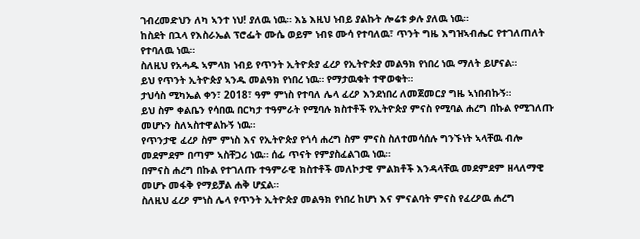ገብረመድህን ለካ ኣንተ ነህ! ያለዉ ነዉ። እኔ እዚህ ነብይ ያልኩት ሎሬቱ ቃሉ ያለዉ ነዉ።
ከስደት በኋላ የእስራኤል ፕሮፌት ሙሴ ወይም ነብዩ ሙሳ የተባለዉ፣ ጥንት ግዜ እግዝኣብሔር የተገለጠለት የተባለዉ ነዉ።
ስለዚህ የአሓዱ ኣምላክ ነብይ የጥንት ኢትዮጵያ ፈረዖ የኢትዮጵያ መልዓክ የነበረ ነዉ ማለት ይሆናል።
ይህ የጥንት ኢትዮጵያ ኣንዱ መልዓክ የነበረ ነዉ። የማታዉቁት ተዋወቁት።
ታህሳስ ሚካኤል ቀን፣ 2018፣ ዓም ምነስ የተባለ ሌላ ፈረዖ እንደነበረ ለመጀመርያ ግዜ ኣነበብኩኝ።
ይህ ስም ቀልቤን የሳበዉ በርካታ ተዓምራት የሚባሉ ክስተቶች የኢትዮጵያ ምናስ የሚባል ሐረግ በኩል የሚገለጡ መሆኑን ስለኣስተዋልኩኝ ነዉ።
የጥንታዊ ፈረዖ ስም ምነስ እና የኢትዮጵያ የጎሳ ሐረግ ስም ምናስ ስለተመሳሰሉ ግንኙነት ኣላቸዉ ብሎ መደምደም በጣም ኣስቸጋሪ ነዉ። ሰፊ ጥናት የምያስፈልገዉ ነዉ።
በምናስ ሐረግ በኩል የተገለጡ ተዓምራዊ ክስተቶች መለኮታዊ ምልክቶች እንዳላቸዉ መደምደም ዘላለማዊ መሆኑ መፋቅ የማይቻል ሐቅ ሆኗል።
ስለዚህ ፈረዖ ምነስ ሌላ የጥንት ኢትዮጵያ መልዓክ የነበረ ከሆነ እና ምናልባት ምናስ የፈረዖዉ ሐረግ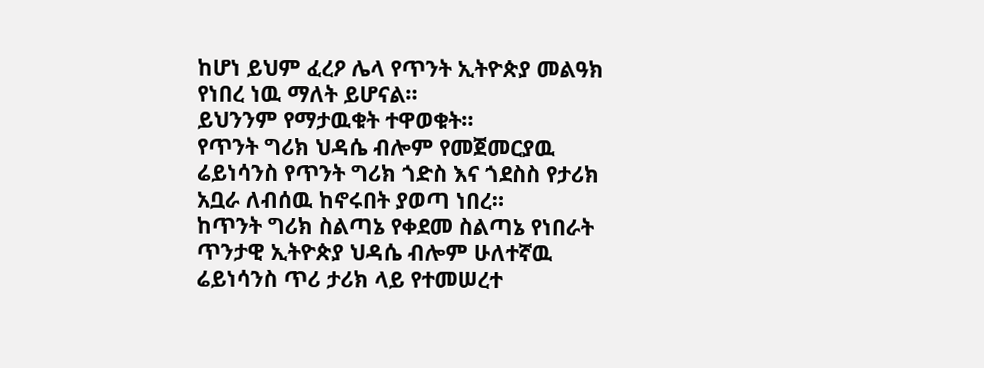ከሆነ ይህም ፈረዖ ሌላ የጥንት ኢትዮጵያ መልዓክ የነበረ ነዉ ማለት ይሆናል።
ይህንንም የማታዉቁት ተዋወቁት።
የጥንት ግሪክ ህዳሴ ብሎም የመጀመርያዉ ሬይነሳንስ የጥንት ግሪክ ጎድስ እና ጎደስስ የታሪክ አቧራ ለብሰዉ ከኖሩበት ያወጣ ነበረ።
ከጥንት ግሪክ ስልጣኔ የቀደመ ስልጣኔ የነበራት ጥንታዊ ኢትዮጵያ ህዳሴ ብሎም ሁለተኛዉ ሬይነሳንስ ጥሪ ታሪክ ላይ የተመሠረተ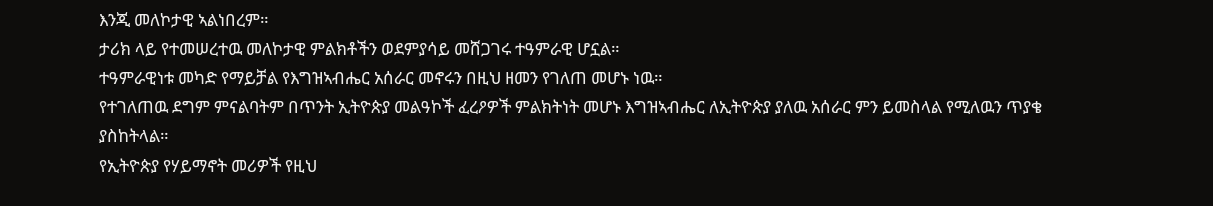እንጂ መለኮታዊ ኣልነበረም።
ታሪክ ላይ የተመሠረተዉ መለኮታዊ ምልክቶችን ወደምያሳይ መሸጋገሩ ተዓምራዊ ሆኗል።
ተዓምራዊነቱ መካድ የማይቻል የእግዝኣብሔር አሰራር መኖሩን በዚህ ዘመን የገለጠ መሆኑ ነዉ።
የተገለጠዉ ደግም ምናልባትም በጥንት ኢትዮጵያ መልዓኮች ፈረዖዎች ምልክትነት መሆኑ እግዝኣብሔር ለኢትዮጵያ ያለዉ አሰራር ምን ይመስላል የሚለዉን ጥያቄ ያስከትላል።
የኢትዮጵያ የሃይማኖት መሪዎች የዚህ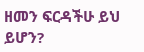ዘመን ፍርዳችሁ ይህ ይሆን?